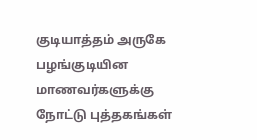குடியாத்தம் அருகே பழங்குடியின மாணவர்களுக்கு நோட்டு புத்தகங்கள்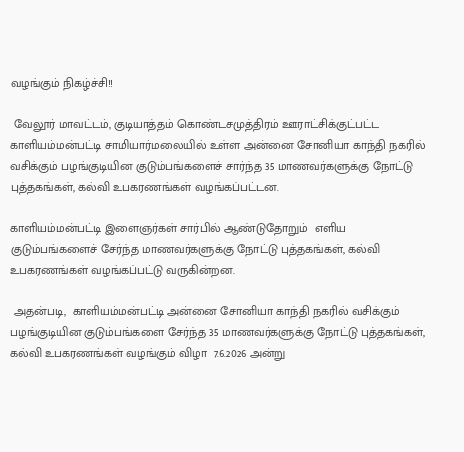வழங்கும் நிகழ்ச்சி!!

 வேலூர் மாவட்டம், குடியாத்தம் கொண்டசமுத்திரம் ஊராட்சிக்குட்பட்ட காளியம்மன்பட்டி சாமியார்மலையில் உள்ள அன்னை சோனியா காந்தி நகரில் வசிக்கும் பழங்குடியின குடும்பங்களைச் சார்ந்த 35 மாணவர்களுக்கு நோட்டு புத்தகங்கள், கல்வி உபகரணங்கள் வழங்கப்பட்டன.

காளியம்மன்பட்டி இளைஞர்கள் சார்பில் ஆண்டுதோறும்  எளிய குடும்பங்களைச் சேர்ந்த மாணவர்களுக்கு நோட்டு புத்தகங்கள், கல்வி உபகரணங்கள் வழங்கப்பட்டு வருகின்றன.

 அதன்படி,  காளியம்மன்பட்டி அன்னை சோனியா காந்தி நகரில் வசிக்கும் பழங்குடியின குடும்பங்களை சேர்ந்த 35 மாணவர்களுக்கு நோட்டு புத்தகங்கள், கல்வி உபகரணங்கள் வழங்கும் விழா  7.6.2026 அன்று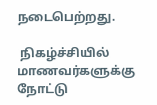நடைபெற்றது.

 நிகழ்ச்சியில் மாணவர்களுக்கு நோட்டு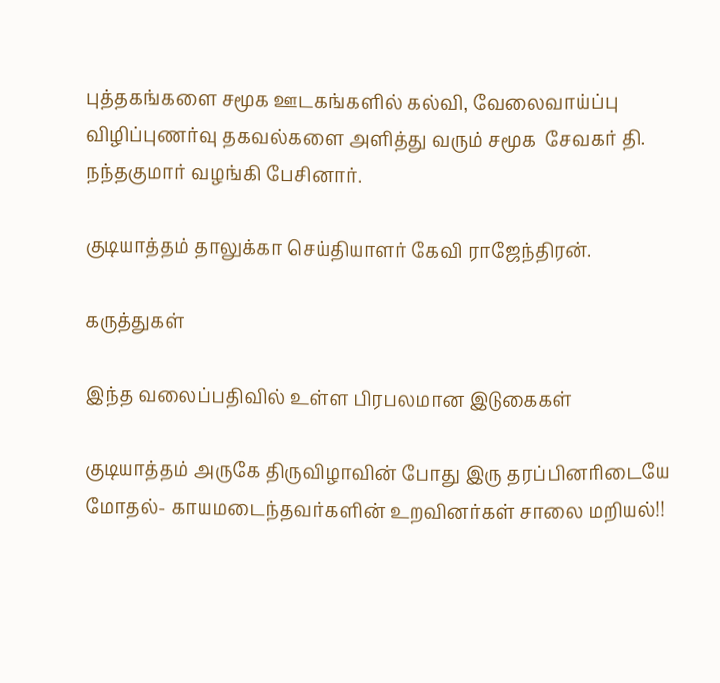புத்தகங்களை சமூக ஊடகங்களில் கல்வி, வேலைவாய்ப்பு  விழிப்புணர்வு தகவல்களை அளித்து வரும் சமூக  சேவகர் தி. நந்தகுமார் வழங்கி பேசினார்.

குடியாத்தம் தாலுக்கா செய்தியாளர் கேவி ராஜேந்திரன்.

கருத்துகள்

இந்த வலைப்பதிவில் உள்ள பிரபலமான இடுகைகள்

குடியாத்தம் அருகே திருவிழாவின் போது இரு தரப்பினரிடையே மோதல்- காயமடைந்தவர்களின் உறவினர்கள் சாலை மறியல்!!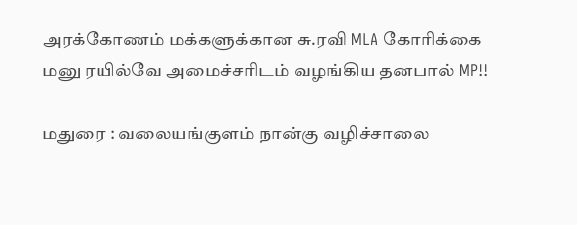அரக்கோணம் மக்களுக்கான சு.ரவி MLA கோரிக்கை மனு ரயில்வே அமைச்சரிடம் வழங்கிய தனபால் MP!!

மதுரை : வலையங்குளம் நான்கு வழிச்சாலை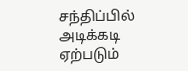சந்திப்பில் அடிக்கடி ஏற்படும்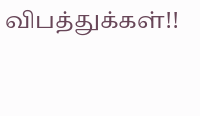விபத்துக்கள்!!